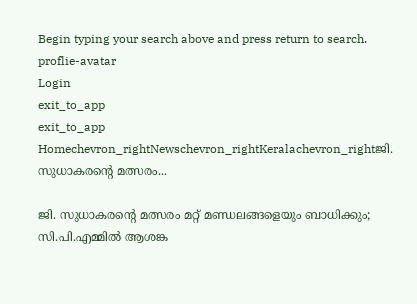Begin typing your search above and press return to search.
proflie-avatar
Login
exit_to_app
exit_to_app
Homechevron_rightNewschevron_rightKeralachevron_rightജി. സുധാകരന്‍റെ മത്സരം...

ജി. സുധാകരന്‍റെ മത്സരം മറ്റ് മണ്ഡലങ്ങളെയും ബാധിക്കും; സി.പി.എമ്മിൽ ആശങ്ക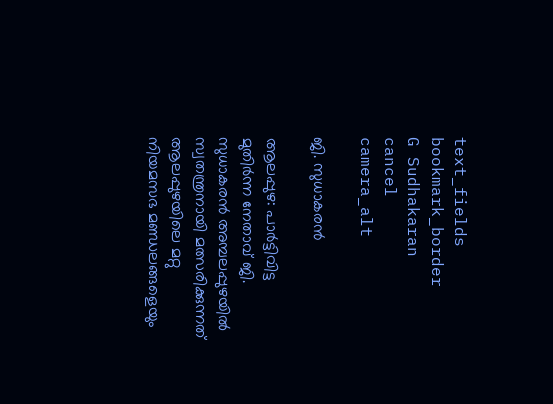text_fields
bookmark_border
G Sudhakaran
cancel
camera_alt

ജി. സുധാകരൻ

ആലപ്പുഴ: പാർട്ടിവിട്ട മുതിർന്ന നേതാവ് ജി. സുധാകരൻ അമ്പലപ്പുഴയിൽ സ്വതന്ത്രനായി മത്സരിക്കുന്നത് ആലപ്പുഴയിലെ മറ്റു നിയമസഭ മണ്ഡലങ്ങളെയും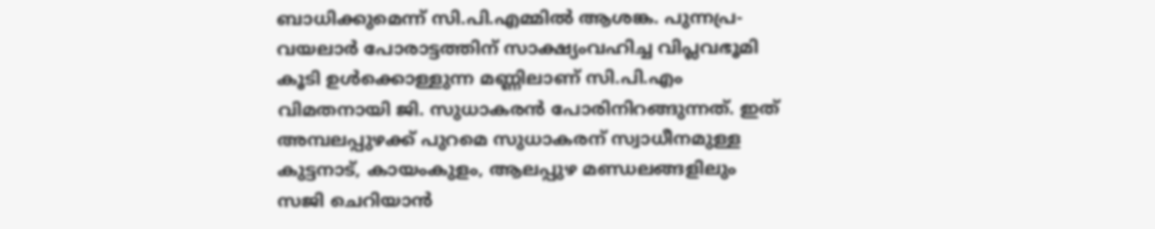ബാധിക്കുമെന്ന് സി.പി.എമ്മിൽ ആശങ്ക. പുന്നപ്ര-വയലാർ പോരാട്ടത്തിന് സാക്ഷ്യംവഹിച്ച വിപ്ലവഭൂമി കൂടി ഉൾക്കൊള്ളുന്ന മണ്ണിലാണ് സി.പി.എം വിമതനായി ജി. സുധാകരൻ പോരിനിറങ്ങുന്നത്. ഇത് അമ്പലപ്പുഴക്ക് പുറമെ സുധാകരന് സ്വാധീനമുള്ള കുട്ടനാട്, കായംകുളം, ആലപ്പുഴ മണ്ഡലങ്ങളിലും സജി ചെറിയാൻ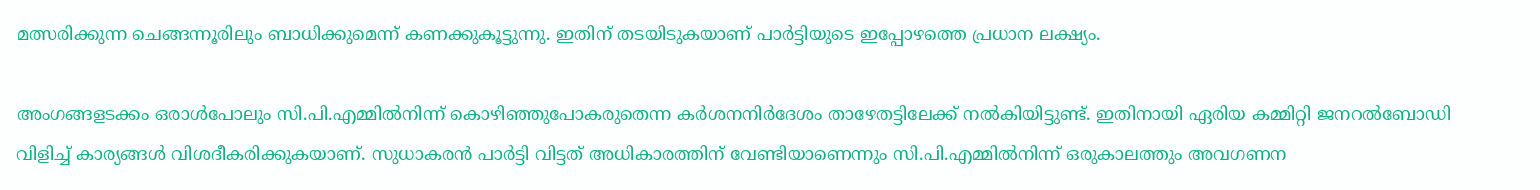മത്സരിക്കുന്ന ചെങ്ങന്നൂരിലും ബാധിക്കുമെന്ന് കണക്കുകൂട്ടുന്നു. ഇതിന് തടയിടുകയാണ് പാർട്ടിയുടെ ഇപ്പോഴത്തെ പ്രധാന ലക്ഷ്യം.

അംഗങ്ങളടക്കം ഒരാൾപോലും സി.പി.എമ്മിൽനിന്ന് കൊഴിഞ്ഞുപോകരുതെന്ന കർശനനിർദേശം താഴേതട്ടിലേക്ക് നൽകിയിട്ടുണ്ട്. ഇതിനായി ഏരിയ കമ്മിറ്റി ജനറൽബോഡി വിളിച്ച് കാര്യങ്ങൾ വിശദീകരിക്കുകയാണ്. സുധാകരൻ പാർട്ടി വിട്ടത് അധികാരത്തിന് വേണ്ടിയാണെന്നും സി.പി.എമ്മിൽനിന്ന് ഒരുകാലത്തും അവഗണന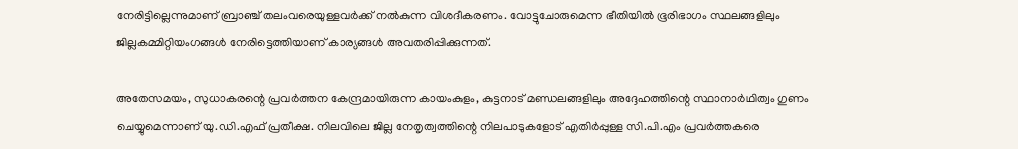നേരിട്ടില്ലെന്നുമാണ് ബ്രാഞ്ച് തലംവരെയുള്ളവർക്ക് നൽകുന്ന വിശദീകരണം. വോട്ടുചോരുമെന്ന ഭീതിയിൽ ഭൂരിഭാഗം സ്ഥലങ്ങളിലും ജില്ലകമ്മിറ്റിയംഗങ്ങൾ നേരിട്ടെത്തിയാണ് കാര്യങ്ങൾ അവതരിപ്പിക്കുന്നത്.

അതേസമയം, സുധാകരന്റെ പ്രവർത്തന കേന്ദ്രമായിരുന്ന കായംകുളം, കുട്ടനാട് മണ്ഡലങ്ങളിലും അദ്ദേഹത്തിന്റെ സ്ഥാനാർഥിത്വം ഗുണം ചെയ്യുമെന്നാണ് യു.ഡി.എഫ് പ്രതീക്ഷ. നിലവിലെ ജില്ല നേതൃത്വത്തിന്റെ നിലപാടുകളോട് എതിർപ്പുള്ള സി.പി.എം പ്രവർത്തകരെ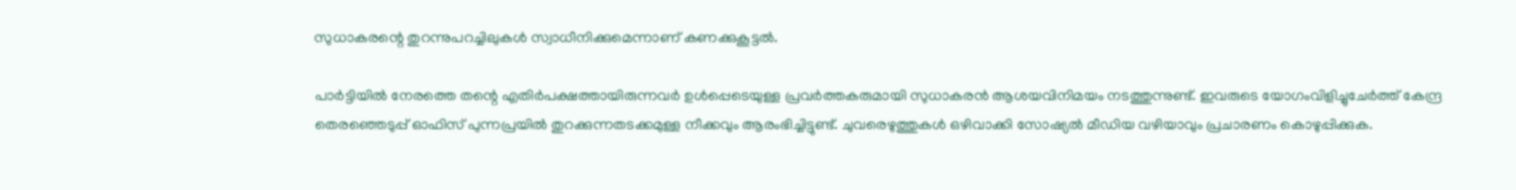സുധാകരന്റെ തുറന്നുപറച്ചിലുകൾ സ്വാധീനിക്കുമെന്നാണ് കണക്കുകൂട്ടൽ.

പാർട്ടിയിൽ നേരത്തെ തന്റെ എതിർപക്ഷത്തായിരുന്നവർ ഉൾപ്പെടെയുള്ള പ്രവർത്തകരുമായി സുധാകരൻ ആശയവിനിമയം നടത്തുന്നുണ്ട്. ഇവരുടെ യോഗംവിളിച്ചുചേർത്ത് കേന്ദ്ര തെരഞ്ഞെടുപ്പ് ഓഫിസ് പുന്നപ്രയിൽ തുറക്കുന്നതടക്കമുള്ള നീക്കവും ആരംഭിച്ചിട്ടുണ്ട്. ചുവരെഴുത്തുകൾ ഒഴിവാക്കി സോഷ്യൽ മീഡിയ വഴിയാവും പ്രചാരണം കൊഴുപ്പിക്കുക.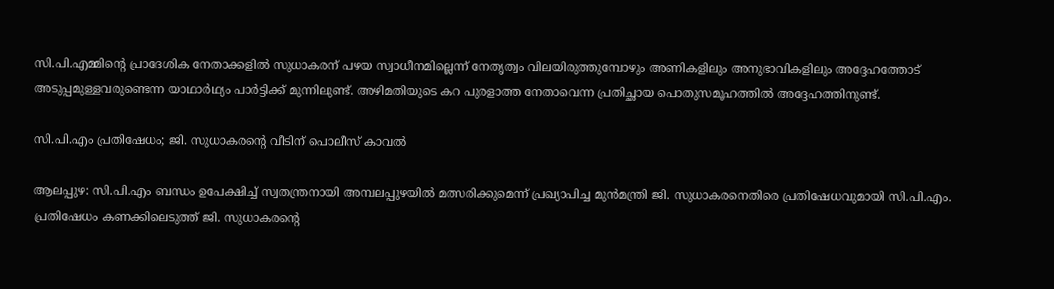സി.പി.എമ്മിന്‍റെ പ്രാദേശിക നേതാക്കളിൽ സുധാകരന് പഴയ സ്വാധീനമില്ലെന്ന് നേതൃത്വം വിലയിരുത്തുമ്പോഴും അണികളിലും അനുഭാവികളിലും അദ്ദേഹത്തോട് അടുപ്പമുള്ളവരുണ്ടെന്ന യാഥാർഥ്യം പാർട്ടിക്ക് മുന്നിലുണ്ട്. അഴിമതിയുടെ കറ പുരളാത്ത നേതാവെന്ന പ്രതിച്ഛായ പൊതുസമൂഹത്തിൽ അദ്ദേഹത്തിനുണ്ട്.

സി.പി.എം പ്രതിഷേധം; ജി. സുധാകരന്‍റെ വീടിന് പൊലീസ് കാവൽ

ആലപ്പുഴ: സി.പി.എം ബന്ധം ഉപേക്ഷിച്ച് സ്വതന്ത്രനായി അമ്പലപ്പുഴയിൽ മത്സരിക്കുമെന്ന് പ്രഖ്യാപിച്ച മുൻമന്ത്രി ജി. സുധാകരനെതിരെ പ്രതിഷേധവുമായി സി.പി.എം. പ്രതിഷേധം കണക്കിലെടുത്ത് ജി. സുധാകരന്‍റെ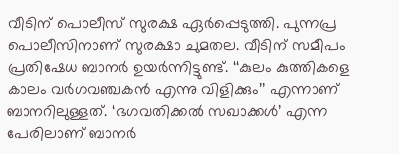വീടിന് പൊലീസ് സുരക്ഷ ഏര്‍പ്പെടുത്തി. പുന്നപ്ര പൊലീസിനാണ് സുരക്ഷാ ചുമതല. വീടിന് സമീപം പ്രതിഷേധ ബാനർ ഉയർന്നിട്ടുണ്ട്. ‘‘കുലം കുത്തികളെ കാലം വർഗവഞ്ചകൻ എന്നു വിളിക്കും’’ എന്നാണ് ബാനറിലുള്ളത്. ‘ഭഗവതിക്കൽ സഖാക്കള്‍’ എന്ന പേരിലാണ് ബാനര്‍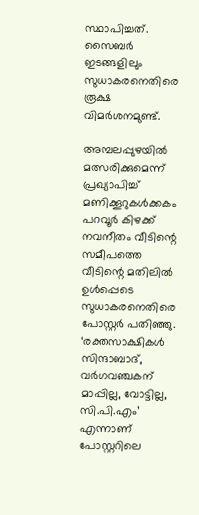സ്ഥാപിച്ചത്. സൈബർ ഇടങ്ങളിലും സുധാകരനെതിരെ രൂക്ഷ വിമർശനമുണ്ട്.

അമ്പലപ്പുഴയിൽ മത്സരിക്കുമെന്ന് പ്രഖ്യാപിച്ച് മണിക്കൂറുകൾക്കകം പറവൂർ കിഴക്ക് നവനീതം വീടിന്റെ സമീപത്തെ വീടിന്റെ മതിലിൽ ഉൾപ്പെടെ സുധാകരനെതിരെ പോസ്റ്റർ പതിഞ്ഞു. ‘രക്തസാക്ഷികൾ സിന്ദാബാദ്, വർഗവഞ്ചകന് മാപ്പില്ല, വോട്ടില്ല, സി.പി.എം’ എന്നാണ് പോസ്റ്ററിലെ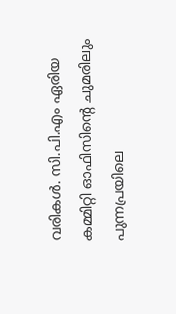വരികൾ. സി.പി.എം ഏരിയ കമ്മിറ്റി ഓഫിസിന്റെ ചുമരിലും പുന്നപ്രയിലെ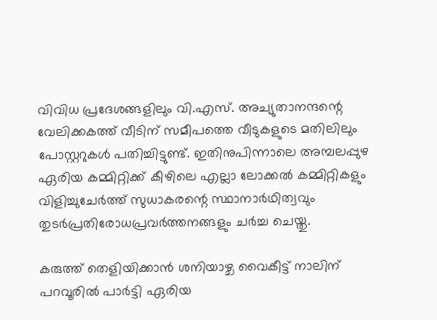വിവിധ പ്രദേശങ്ങളിലും വി.എസ്. അച്യുതാനന്ദന്റെ വേലിക്കകത്ത് വീടിന് സമീപത്തെ വീടുകളുടെ മതിലിലും പോസ്റ്ററുകൾ പതിച്ചിട്ടുണ്ട്. ഇതിനുപിന്നാലെ അമ്പലപ്പുഴ ഏരിയ കമ്മിറ്റിക്ക് കീഴിലെ എല്ലാ ലോക്കൽ കമ്മിറ്റികളും വിളിച്ചുചേർത്ത് സുധാകരന്റെ സ്ഥാനാർഥിത്വവും തുടർപ്രതിരോധപ്രവർത്തനങ്ങളും ചർച്ച ചെയ്തു.

കരുത്ത് തെളിയിക്കാൻ ശനിയാഴ്ച വൈകീട്ട് നാലിന് പറവൂരിൽ പാർട്ടി ഏരിയ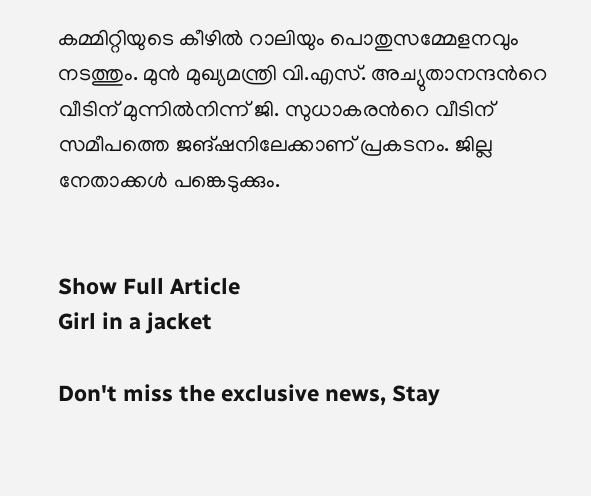കമ്മിറ്റിയുടെ കീഴിൽ റാലിയും പൊതുസമ്മേളനവും നടത്തും. മുൻ മുഖ്യമന്ത്രി വി.എസ്. അച്യുതാനന്ദന്‍റെ വീടിന് മുന്നിൽനിന്ന് ജി. സുധാകരന്‍റെ വീടിന് സമീപത്തെ ജങ്ഷനിലേക്കാണ് പ്രകടനം. ജില്ല നേതാക്കൾ പങ്കെടുക്കും.


Show Full Article
Girl in a jacket

Don't miss the exclusive news, Stay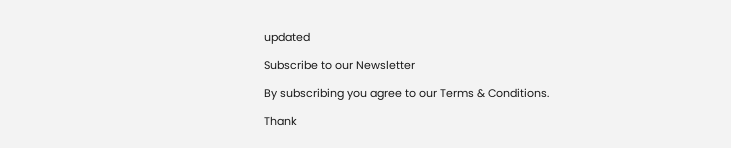updated

Subscribe to our Newsletter

By subscribing you agree to our Terms & Conditions.

Thank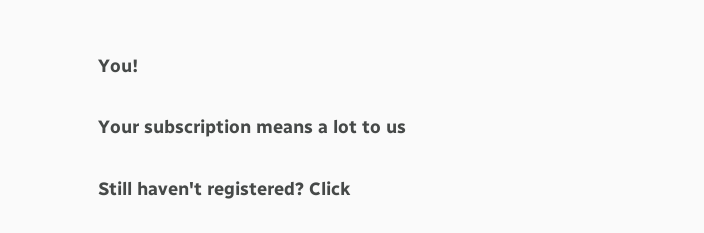You!

Your subscription means a lot to us

Still haven't registered? Click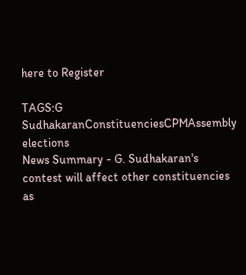here to Register

TAGS:G SudhakaranConstituenciesCPMAssembly elections
News Summary - G. Sudhakaran's contest will affect other constituencies as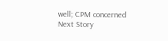well; CPM concerned
Next Story